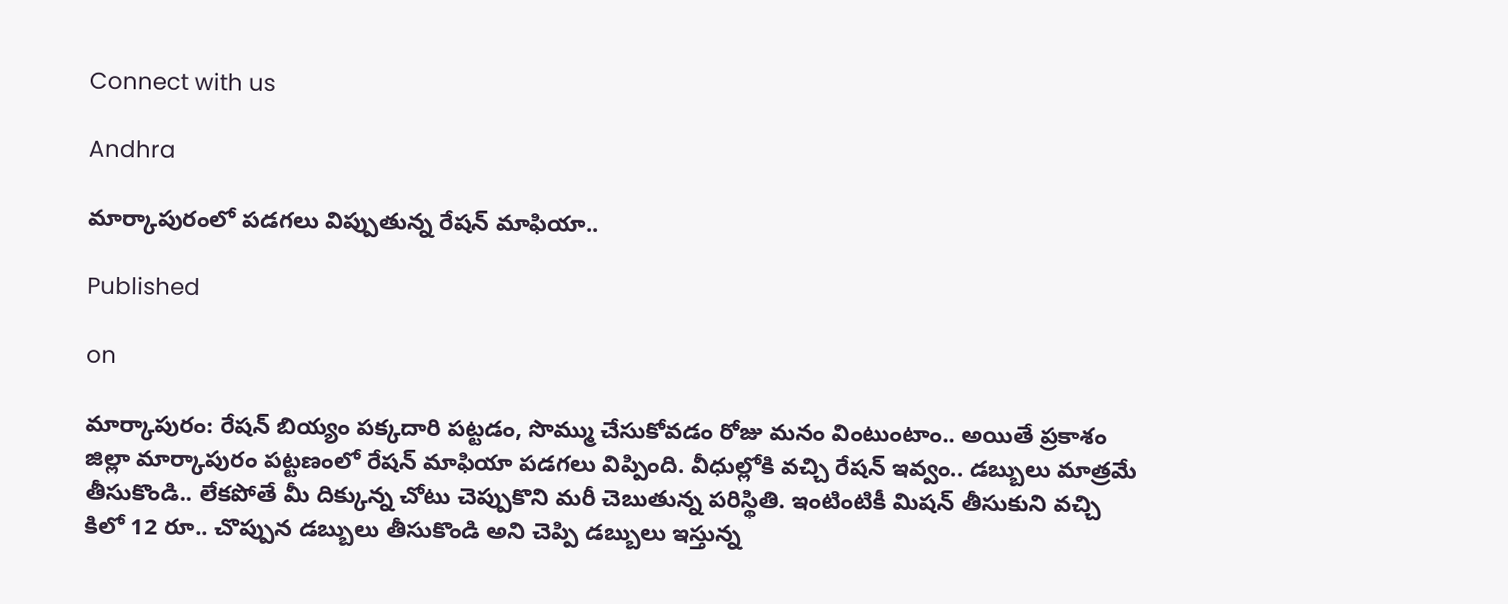Connect with us

Andhra

మార్కాపురంలో పడగలు విప్పుతున్న రేషన్ మాఫియా..

Published

on

మార్కాపురం: రేషన్ బియ్యం పక్కదారి పట్టడం, సొమ్ము చేసుకోవడం రోజు మనం వింటుంటాం.. అయితే ప్రకాశం జిల్లా మార్కాపురం పట్టణంలో రేషన్ మాఫియా పడగలు విప్పింది. వీధుల్లోకి వచ్చి రేషన్ ఇవ్వం.. డబ్బులు మాత్రమే తీసుకొండి.. లేకపోతే మీ దిక్కున్న చోటు చెప్పుకొని మరీ చెబుతున్న పరిస్థితి. ఇంటింటికీ మిషన్ తీసుకుని వచ్చి కిలో 12 రూ.. చొప్పున డబ్బులు తీసుకొండి అని చెప్పి డబ్బులు ఇస్తున్న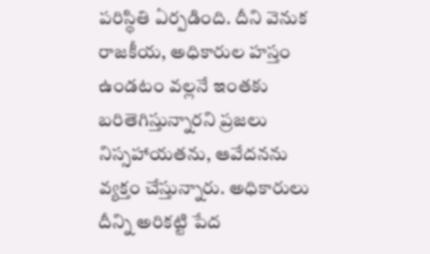పరిస్థితి ఏర్పడింది. దీని వెనుక రాజకీయ, అధికారుల హస్తం ఉండటం వల్లనే ఇంతకు బరితెగిస్తున్నారని ప్రజలు నిస్సహాయతను, ఆవేదనను వ్యక్తం చేస్తున్నారు. అధికారులు దీన్ని అరికట్టి పేద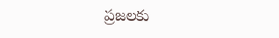ప్రజలకు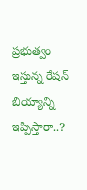ప్రభుత్వం ఇస్తున్న రేషన్ బియ్యాన్ని ఇప్పిస్తారా..?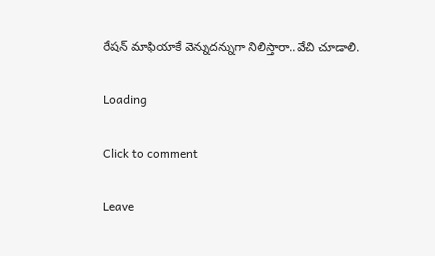రేషన్ మాఫియాకే వెన్నుదన్నుగా నిలిస్తారా..వేచి చూడాలి.

Loading

Click to comment

Leave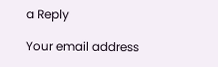a Reply

Your email address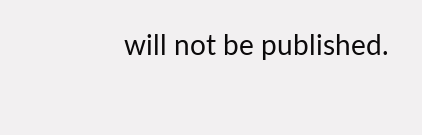will not be published.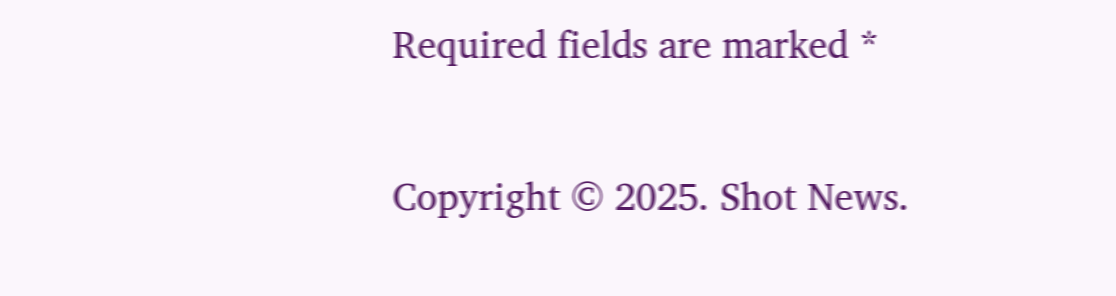Required fields are marked *

Copyright © 2025. Shot News.